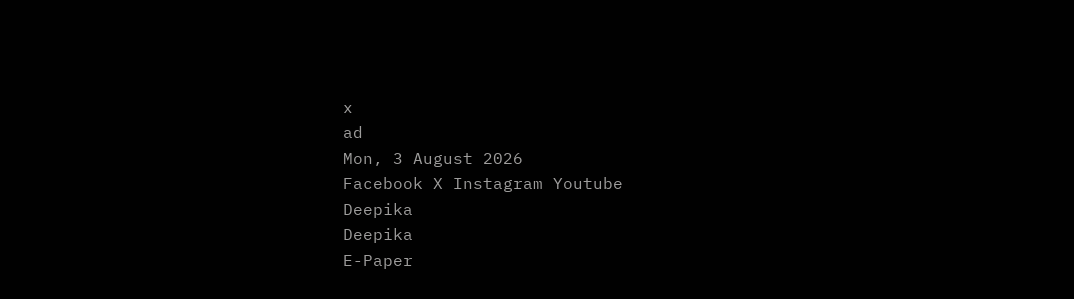x
ad
Mon, 3 August 2026
Facebook X Instagram Youtube
Deepika
Deepika
E-Paper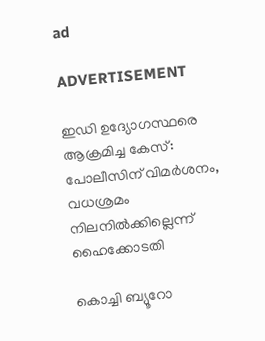ad

ADVERTISEMENT

ഇഡി ഉദ്യോഗസ്ഥരെ ആക്രമിച്ച കേസ്: പോലീസിന് വിമര്‍ശനം, വധശ്രമം നിലനില്‍ക്കില്ലെന്ന് ഹൈക്കോടതി

കൊച്ചി ബ്യൂറോ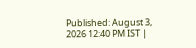Published: August 3, 2026 12:40 PM IST |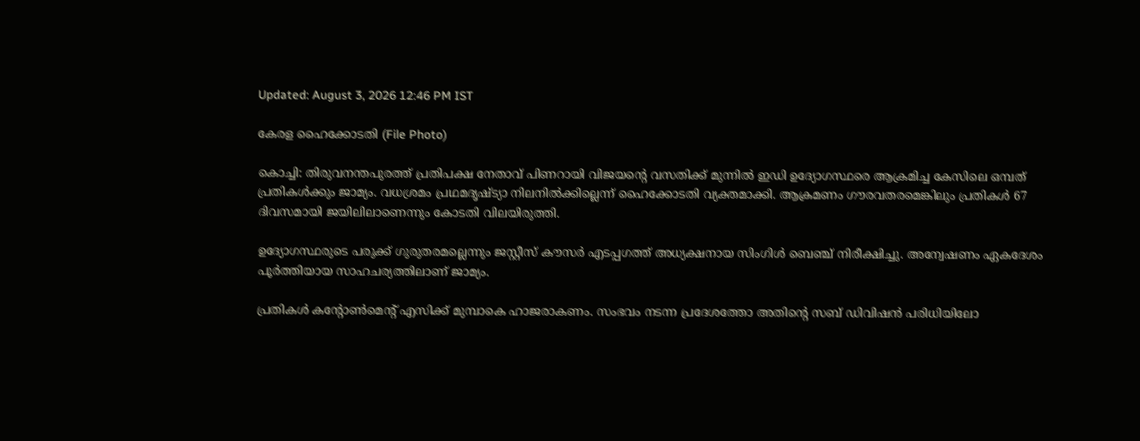Updated: August 3, 2026 12:46 PM IST

കേരള ഹൈക്കോടതി (File Photo)

കൊച്ചി: തിരുവനന്തപുരത്ത് പ്രതിപക്ഷ നേതാവ് പിണറായി വിജയന്‍റെ വസതിക്ക് മുന്നില്‍ ഇഡി ഉദ്യോഗസ്ഥരെ ആക്രമിച്ച കേസിലെ ഒമ്പത് പ്രതികള്‍ക്കും ജാമ്യം. വധശ്രമം പ്രഥമദൃഷ്ട്യാ നിലനില്‍ക്കില്ലെന്ന് ഹൈക്കോടതി വ്യക്തമാക്കി. ആക്രമണം ഗൗരവതരമെങ്കിലും പ്രതികള്‍ 67 ദിവസമായി ജയിലിലാണെന്നും കോടതി വിലയിരുത്തി.

ഉദ്യോഗസ്ഥരുടെ പരുക്ക് ഗുരുതരമല്ലെന്നും ജസ്റ്റീസ് കൗസര്‍ എടപ്പഗത്ത് അധ്യക്ഷനായ സിംഗിള്‍ ബെഞ്ച് നിരീക്ഷിച്ചു. അന്വേഷണം ഏകദേശം പൂര്‍ത്തിയായ സാഹചര്യത്തിലാണ് ജാമ്യം.

പ്രതികള്‍ കന്‍റോണ്‍മെന്‍റ് എസിക്ക് മുമ്പാകെ ഹാജരാകണം. സംഭവം നടന്ന പ്രദേശത്തോ അതിന്‍റെ സബ് ഡിവിഷന്‍ പരിധിയിലോ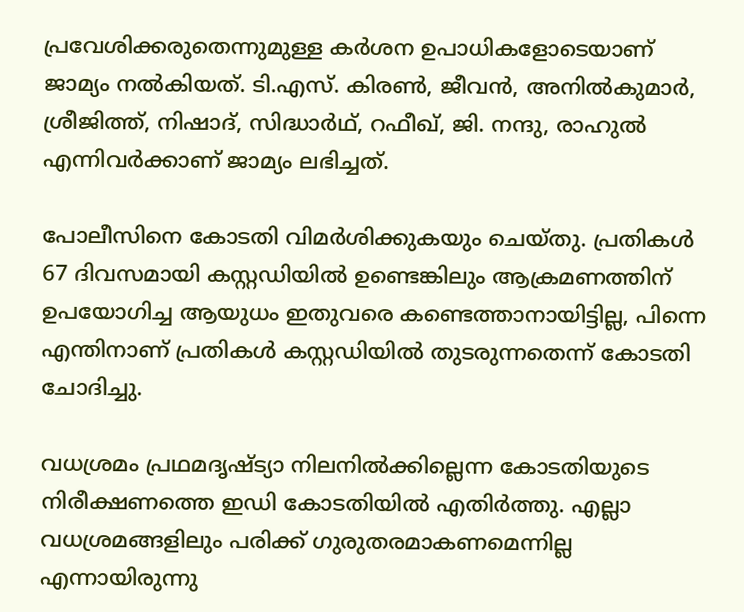പ്രവേശിക്കരുതെന്നുമുള്ള കര്‍ശന ഉപാധികളോടെയാണ് ജാമ്യം നല്‍കിയത്. ടി.എസ്. കിരണ്‍, ജീവന്‍, അനില്‍കുമാര്‍, ശ്രീജിത്ത്, നിഷാദ്, സിദ്ധാര്‍ഥ്, റഫീഖ്, ജി. നന്ദു, രാഹുല്‍ എന്നിവര്‍ക്കാണ് ജാമ്യം ലഭിച്ചത്.

പോലീസിനെ കോടതി വിമര്‍ശിക്കുകയും ചെയ്തു. പ്രതികള്‍ 67 ദിവസമായി കസ്റ്റഡിയില്‍ ഉണ്ടെങ്കിലും ആക്രമണത്തിന് ഉപയോഗിച്ച ആയുധം ഇതുവരെ കണ്ടെത്താനായിട്ടില്ല, പിന്നെ എന്തിനാണ് പ്രതികള്‍ കസ്റ്റഡിയില്‍ തുടരുന്നതെന്ന് കോടതി ചോദിച്ചു.

വധശ്രമം പ്രഥമദൃഷ്ട്യാ നിലനില്‍ക്കില്ലെന്ന കോടതിയുടെ നിരീക്ഷണത്തെ ഇഡി കോടതിയില്‍ എതിര്‍ത്തു. എല്ലാ വധശ്രമങ്ങളിലും പരിക്ക് ഗുരുതരമാകണമെന്നില്ല എന്നായിരുന്നു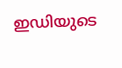ഇഡിയുടെ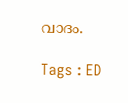വാദം.

Tags : ED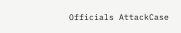Officials AttackCase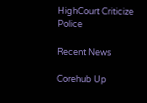HighCourt Criticize Police

Recent News

Corehub Up